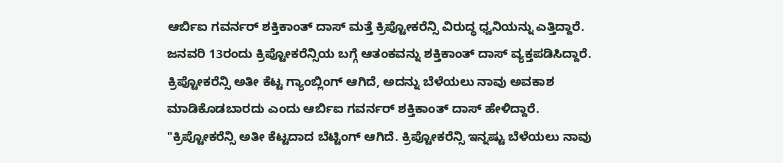ಆರ್ಬಿಐ ಗವರ್ನರ್ ಶಕ್ತಿಕಾಂತ್ ದಾಸ್ ಮತ್ತೆ ಕ್ರಿಪ್ಟೋಕರೆನ್ಸಿ ವಿರುದ್ಧ ಧ್ವನಿಯನ್ನು ಎತ್ತಿದ್ದಾರೆ. ಜನವರಿ 13ರಂದು ಕ್ರಿಪ್ಟೋಕರೆನ್ಸಿಯ ಬಗ್ಗೆ ಆತಂಕವನ್ನು ಶಕ್ತಿಕಾಂತ್ ದಾಸ್ ವ್ಯಕ್ತಪಡಿಸಿದ್ದಾರೆ. ಕ್ರಿಪ್ಟೋಕರೆನ್ಸಿ ಅತೀ ಕೆಟ್ಟ ಗ್ಯಾಂಬ್ಲಿಂಗ್ ಆಗಿದೆ, ಅದನ್ನು ಬೆಳೆಯಲು ನಾವು ಅವಕಾಶ ಮಾಡಿಕೊಡಬಾರದು ಎಂದು ಆರ್ಬಿಐ ಗವರ್ನರ್ ಶಕ್ತಿಕಾಂತ್ ದಾಸ್ ಹೇಳಿದ್ದಾರೆ.
"ಕ್ರಿಪ್ಟೋಕರೆನ್ಸಿ ಅತೀ ಕೆಟ್ಟದಾದ ಬೆಟ್ಟಿಂಗ್ ಆಗಿದೆ. ಕ್ರಿಪ್ಟೋಕರೆನ್ಸಿ ಇನ್ನಷ್ಟು ಬೆಳೆಯಲು ನಾವು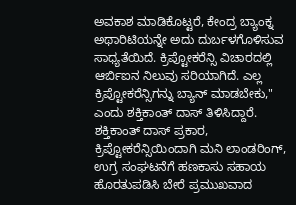ಅವಕಾಶ ಮಾಡಿಕೊಟ್ಟರೆ, ಕೇಂದ್ರ ಬ್ಯಾಂಕ್ನ ಅಥಾರಿಟಿಯನ್ನೇ ಅದು ದುರ್ಬಳಗೊಳಿಸುವ ಸಾಧ್ಯತೆಯಿದೆ. ಕ್ರಿಪ್ಟೋಕರೆನ್ಸಿ ವಿಚಾರದಲ್ಲಿ ಆರ್ಬಿಐನ ನಿಲುವು ಸರಿಯಾಗಿದೆ. ಎಲ್ಲ ಕ್ರಿಪ್ಟೋಕರೆನ್ಸಿಗನ್ನು ಬ್ಯಾನ್ ಮಾಡಬೇಕು," ಎಂದು ಶಕ್ತಿಕಾಂತ್ ದಾಸ್ ತಿಳಿಸಿದ್ದಾರೆ.
ಶಕ್ತಿಕಾಂತ್ ದಾಸ್ ಪ್ರಕಾರ, ಕ್ರಿಪ್ಟೋಕರೆನ್ಸಿಯಿಂದಾಗಿ ಮನಿ ಲಾಂಡರಿಂಗ್, ಉಗ್ರ ಸಂಘಟನೆಗೆ ಹಣಕಾಸು ಸಹಾಯ ಹೊರತುಪಡಿಸಿ ಬೇರೆ ಪ್ರಮುಖವಾದ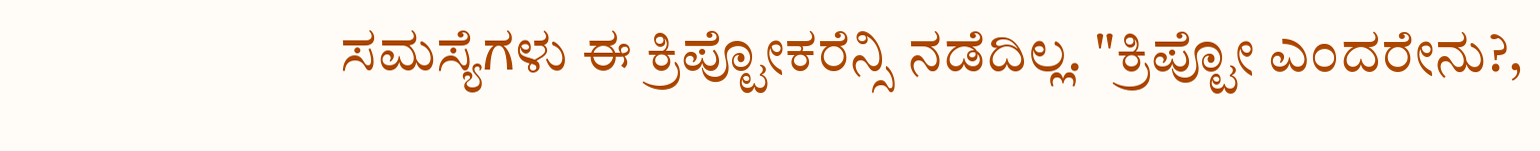ಸಮಸ್ಯೆಗಳು ಈ ಕ್ರಿಪ್ಟೋಕರೆನ್ಸಿ ನಡೆದಿಲ್ಲ. "ಕ್ರಿಪ್ಟೋ ಎಂದರೇನು?,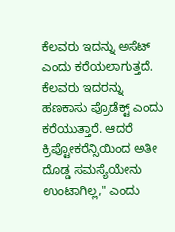ಕೆಲವರು ಇದನ್ನು ಅಸೆಟ್ ಎಂದು ಕರೆಯಲಾಗುತ್ತದೆ. ಕೆಲವರು ಇದರನ್ನು ಹಣಕಾಸು ಪ್ರೊಡೆಕ್ಟ್ ಎಂದು ಕರೆಯುತ್ತಾರೆ. ಆದರೆ ಕ್ರಿಪ್ಟೋಕರೆನ್ಸಿಯಿಂದ ಅತೀ ದೊಡ್ಡ ಸಮಸ್ಯೆಯೇನು ಉಂಟಾಗಿಲ್ಲ," ಎಂದು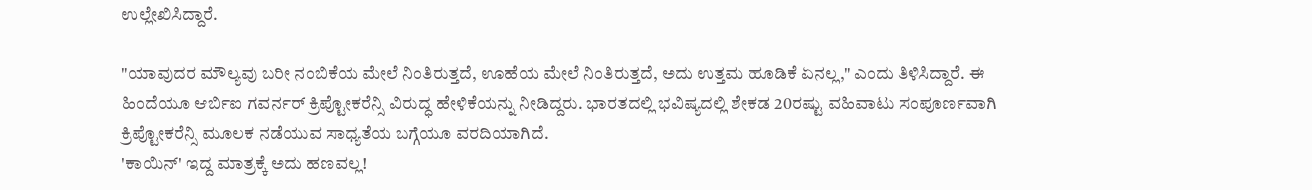ಉಲ್ಲೇಖಿಸಿದ್ದಾರೆ.

"ಯಾವುದರ ಮೌಲ್ಯವು ಬರೀ ನಂಬಿಕೆಯ ಮೇಲೆ ನಿಂತಿರುತ್ತದೆ, ಊಹೆಯ ಮೇಲೆ ನಿಂತಿರುತ್ತದೆ, ಅದು ಉತ್ತಮ ಹೂಡಿಕೆ ಏನಲ್ಲ," ಎಂದು ತಿಳಿಸಿದ್ದಾರೆ. ಈ ಹಿಂದೆಯೂ ಆರ್ಬಿಐ ಗವರ್ನರ್ ಕ್ರಿಪ್ಟೋಕರೆನ್ಸಿ ವಿರುದ್ಧ ಹೇಳಿಕೆಯನ್ನು ನೀಡಿದ್ದರು. ಭಾರತದಲ್ಲಿ ಭವಿಷ್ಯದಲ್ಲಿ ಶೇಕಡ 20ರಷ್ಟು ವಹಿವಾಟು ಸಂಪೂರ್ಣವಾಗಿ ಕ್ರಿಪ್ಟೋಕರೆನ್ಸಿ ಮೂಲಕ ನಡೆಯುವ ಸಾಧ್ಯತೆಯ ಬಗ್ಗೆಯೂ ವರದಿಯಾಗಿದೆ.
'ಕಾಯಿನ್' ಇದ್ದ ಮಾತ್ರಕ್ಕೆ ಅದು ಹಣವಲ್ಲ!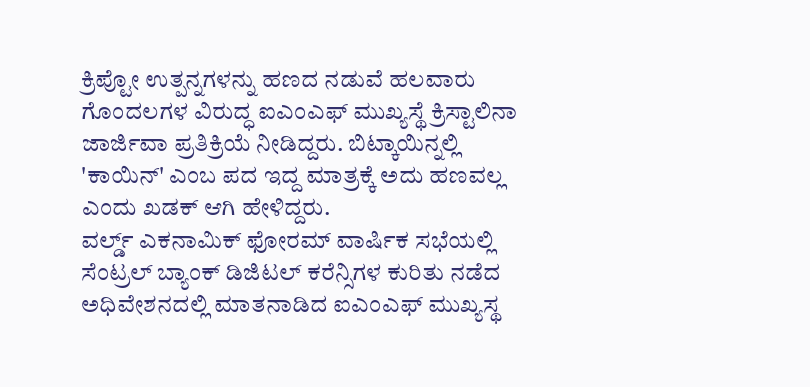ಕ್ರಿಪ್ಟೋ ಉತ್ಪನ್ನಗಳನ್ನು ಹಣದ ನಡುವೆ ಹಲವಾರು ಗೊಂದಲಗಳ ವಿರುದ್ಧ ಐಎಂಎಫ್ ಮುಖ್ಯಸ್ಥೆ ಕ್ರಿಸ್ಟಾಲಿನಾ ಜಾರ್ಜಿವಾ ಪ್ರತಿಕ್ರಿಯೆ ನೀಡಿದ್ದರು. ಬಿಟ್ಕಾಯಿನ್ನಲ್ಲಿ 'ಕಾಯಿನ್' ಎಂಬ ಪದ ಇದ್ದ ಮಾತ್ರಕ್ಕೆ ಅದು ಹಣವಲ್ಲ ಎಂದು ಖಡಕ್ ಆಗಿ ಹೇಳಿದ್ದರು.
ವರ್ಲ್ಡ್ ಎಕನಾಮಿಕ್ ಫೋರಮ್ ವಾರ್ಷಿಕ ಸಭೆಯಲ್ಲಿ ಸೆಂಟ್ರಲ್ ಬ್ಯಾಂಕ್ ಡಿಜಿಟಲ್ ಕರೆನ್ಸಿಗಳ ಕುರಿತು ನಡೆದ ಅಧಿವೇಶನದಲ್ಲಿ ಮಾತನಾಡಿದ ಐಎಂಎಫ್ ಮುಖ್ಯಸ್ಥ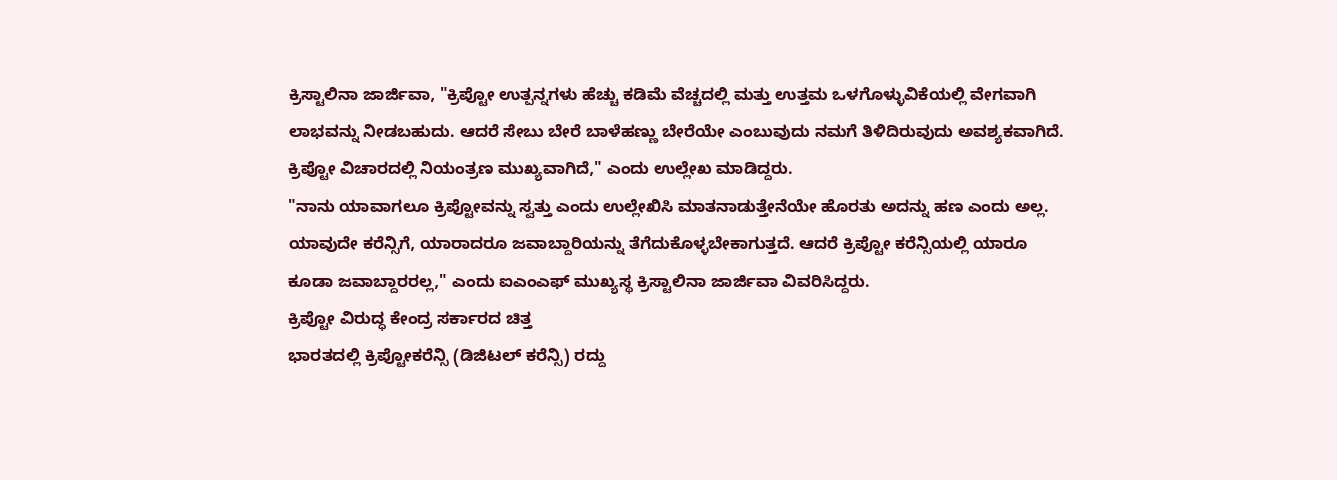ಕ್ರಿಸ್ಟಾಲಿನಾ ಜಾರ್ಜಿವಾ, "ಕ್ರಿಪ್ಟೋ ಉತ್ಪನ್ನಗಳು ಹೆಚ್ಚು ಕಡಿಮೆ ವೆಚ್ಚದಲ್ಲಿ ಮತ್ತು ಉತ್ತಮ ಒಳಗೊಳ್ಳುವಿಕೆಯಲ್ಲಿ ವೇಗವಾಗಿ ಲಾಭವನ್ನು ನೀಡಬಹುದು. ಆದರೆ ಸೇಬು ಬೇರೆ ಬಾಳೆಹಣ್ಣು ಬೇರೆಯೇ ಎಂಬುವುದು ನಮಗೆ ತಿಳಿದಿರುವುದು ಅವಶ್ಯಕವಾಗಿದೆ. ಕ್ರಿಪ್ಟೋ ವಿಚಾರದಲ್ಲಿ ನಿಯಂತ್ರಣ ಮುಖ್ಯವಾಗಿದೆ," ಎಂದು ಉಲ್ಲೇಖ ಮಾಡಿದ್ದರು.
"ನಾನು ಯಾವಾಗಲೂ ಕ್ರಿಪ್ಟೋವನ್ನು ಸ್ವತ್ತು ಎಂದು ಉಲ್ಲೇಖಿಸಿ ಮಾತನಾಡುತ್ತೇನೆಯೇ ಹೊರತು ಅದನ್ನು ಹಣ ಎಂದು ಅಲ್ಲ. ಯಾವುದೇ ಕರೆನ್ಸಿಗೆ, ಯಾರಾದರೂ ಜವಾಬ್ದಾರಿಯನ್ನು ತೆಗೆದುಕೊಳ್ಳಬೇಕಾಗುತ್ತದೆ. ಆದರೆ ಕ್ರಿಪ್ಟೋ ಕರೆನ್ಸಿಯಲ್ಲಿ ಯಾರೂ ಕೂಡಾ ಜವಾಬ್ದಾರರಲ್ಲ," ಎಂದು ಐಎಂಎಫ್ ಮುಖ್ಯಸ್ಥ ಕ್ರಿಸ್ಟಾಲಿನಾ ಜಾರ್ಜಿವಾ ವಿವರಿಸಿದ್ದರು.
ಕ್ರಿಪ್ಟೋ ವಿರುದ್ಧ ಕೇಂದ್ರ ಸರ್ಕಾರದ ಚಿತ್ತ
ಭಾರತದಲ್ಲಿ ಕ್ರಿಪ್ಟೋಕರೆನ್ಸಿ (ಡಿಜಿಟಲ್ ಕರೆನ್ಸಿ) ರದ್ದು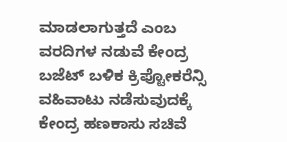ಮಾಡಲಾಗುತ್ತದೆ ಎಂಬ ವರದಿಗಳ ನಡುವೆ ಕೇಂದ್ರ ಬಜೆಟ್ ಬಳಿಕ ಕ್ರಿಪ್ಟೋಕರೆನ್ಸಿ ವಹಿವಾಟು ನಡೆಸುವುದಕ್ಕೆ ಕೇಂದ್ರ ಹಣಕಾಸು ಸಚಿವೆ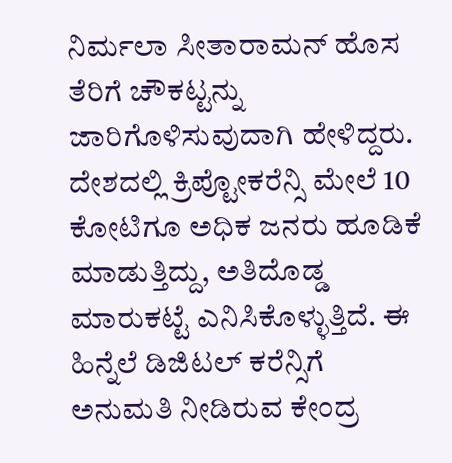ನಿರ್ಮಲಾ ಸೀತಾರಾಮನ್ ಹೊಸ ತೆರಿಗೆ ಚೌಕಟ್ಟನ್ನು ಜಾರಿಗೊಳಿಸುವುದಾಗಿ ಹೇಳಿದ್ದರು. ದೇಶದಲ್ಲಿ ಕ್ರಿಪ್ಟೋಕರೆನ್ಸಿ ಮೇಲೆ 10 ಕೋಟಿಗೂ ಅಧಿಕ ಜನರು ಹೂಡಿಕೆ ಮಾಡುತ್ತಿದ್ದು, ಅತಿದೊಡ್ಡ ಮಾರುಕಟ್ಟೆ ಎನಿಸಿಕೊಳ್ಳುತ್ತಿದೆ. ಈ ಹಿನ್ನೆಲೆ ಡಿಜಿಟಲ್ ಕರೆನ್ಸಿಗೆ ಅನುಮತಿ ನೀಡಿರುವ ಕೇಂದ್ರ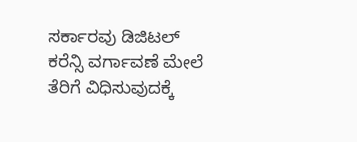ಸರ್ಕಾರವು ಡಿಜಿಟಲ್ ಕರೆನ್ಸಿ ವರ್ಗಾವಣೆ ಮೇಲೆ ತೆರಿಗೆ ವಿಧಿಸುವುದಕ್ಕೆ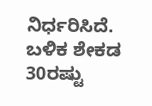ನಿರ್ಧರಿಸಿದೆ. ಬಳಿಕ ಶೇಕಡ 30ರಷ್ಟು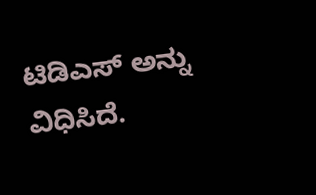ಟಿಡಿಎಸ್ ಅನ್ನು ವಿಧಿಸಿದೆ.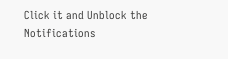Click it and Unblock the Notifications